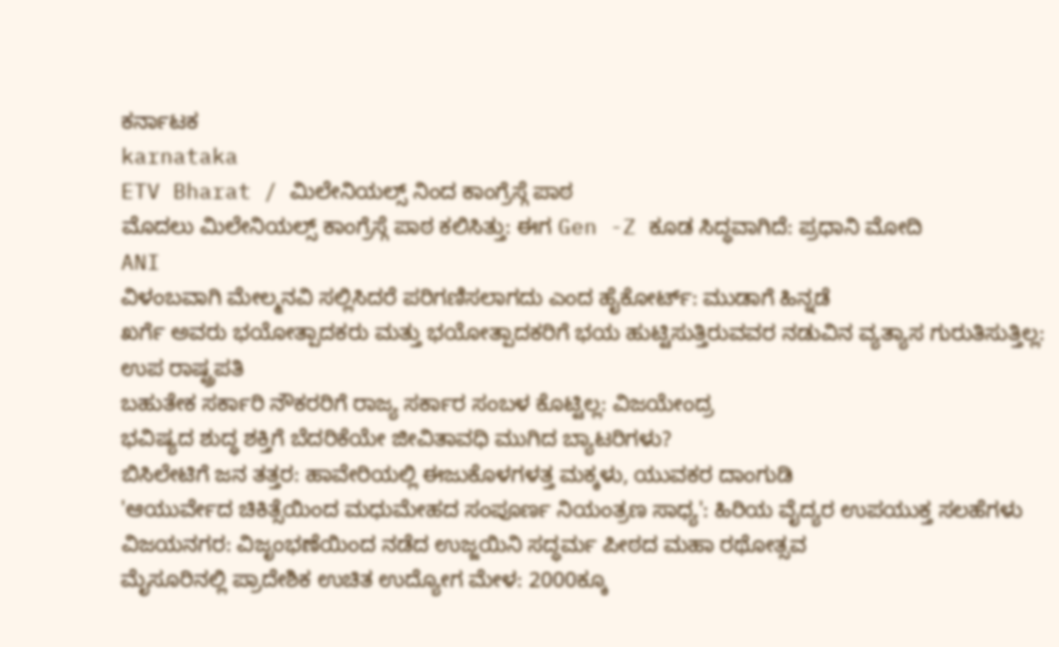ಕರ್ನಾಟಕ
karnataka
ETV Bharat / ಮಿಲೇನಿಯಲ್ಸ್ ನಿಂದ ಕಾಂಗ್ರೆಸ್ಗೆ ಪಾಠ
ಮೊದಲು ಮಿಲೇನಿಯಲ್ಸ್ ಕಾಂಗ್ರೆಸ್ಗೆ ಪಾಠ ಕಲಿಸಿತ್ತು: ಈಗ Gen -Z ಕೂಡ ಸಿದ್ಧವಾಗಿದೆ: ಪ್ರಧಾನಿ ಮೋದಿ
ANI
ವಿಳಂಬವಾಗಿ ಮೇಲ್ಮನವಿ ಸಲ್ಲಿಸಿದರೆ ಪರಿಗಣಿಸಲಾಗದು ಎಂದ ಹೈಕೋರ್ಟ್: ಮುಡಾಗೆ ಹಿನ್ನಡೆ
ಖರ್ಗೆ ಅವರು ಭಯೋತ್ಪಾದಕರು ಮತ್ತು ಭಯೋತ್ಪಾದಕರಿಗೆ ಭಯ ಹುಟ್ಟಿಸುತ್ತಿರುವವರ ನಡುವಿನ ವ್ಯತ್ಯಾಸ ಗುರುತಿಸುತ್ತಿಲ್ಲ: ಉಪ ರಾಷ್ಟ್ರಪತಿ
ಬಹುತೇಕ ಸರ್ಕಾರಿ ನೌಕರರಿಗೆ ರಾಜ್ಯ ಸರ್ಕಾರ ಸಂಬಳ ಕೊಟ್ಟಿಲ್ಲ: ವಿಜಯೇಂದ್ರ
ಭವಿಷ್ಯದ ಶುದ್ಧ ಶಕ್ತಿಗೆ ಬೆದರಿಕೆಯೇ ಜೀವಿತಾವಧಿ ಮುಗಿದ ಬ್ಯಾಟರಿಗಳು?
ಬಿಸಿಲೇಟಿಗೆ ಜನ ತತ್ತರ: ಹಾವೇರಿಯಲ್ಲಿ ಈಜುಕೊಳಗಳತ್ತ ಮಕ್ಕಳು, ಯುವಕರ ದಾಂಗುಡಿ
'ಆಯುರ್ವೇದ ಚಿಕಿತ್ಸೆಯಿಂದ ಮಧುಮೇಹದ ಸಂಪೂರ್ಣ ನಿಯಂತ್ರಣ ಸಾಧ್ಯ': ಹಿರಿಯ ವೈದ್ಯರ ಉಪಯುಕ್ತ ಸಲಹೆಗಳು
ವಿಜಯನಗರ: ವಿಜೃಂಭಣೆಯಿಂದ ನಡೆದ ಉಜ್ಜಯಿನಿ ಸದ್ಧರ್ಮ ಪೀಠದ ಮಹಾ ರಥೋತ್ಸವ
ಮೈಸೂರಿನಲ್ಲಿ ಪ್ರಾದೇಶಿಕ ಉಚಿತ ಉದ್ಯೋಗ ಮೇಳ: 2000ಕ್ಕೂ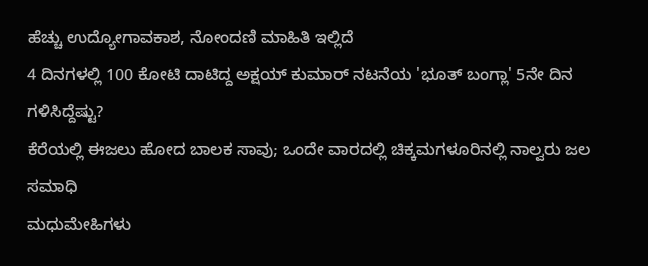ಹೆಚ್ಚು ಉದ್ಯೋಗಾವಕಾಶ, ನೋಂದಣಿ ಮಾಹಿತಿ ಇಲ್ಲಿದೆ
4 ದಿನಗಳಲ್ಲಿ 100 ಕೋಟಿ ದಾಟಿದ್ದ ಅಕ್ಷಯ್ ಕುಮಾರ್ ನಟನೆಯ 'ಭೂತ್ ಬಂಗ್ಲಾ' 5ನೇ ದಿನ ಗಳಿಸಿದ್ದೆಷ್ಟು?
ಕೆರೆಯಲ್ಲಿ ಈಜಲು ಹೋದ ಬಾಲಕ ಸಾವು; ಒಂದೇ ವಾರದಲ್ಲಿ ಚಿಕ್ಕಮಗಳೂರಿನಲ್ಲಿ ನಾಲ್ವರು ಜಲ ಸಮಾಧಿ
ಮಧುಮೇಹಿಗಳು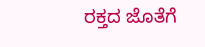ರಕ್ತದ ಜೊತೆಗೆ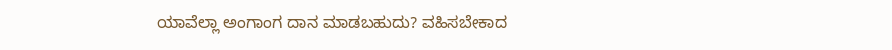ಯಾವೆಲ್ಲಾ ಅಂಗಾಂಗ ದಾನ ಮಾಡಬಹುದು? ವಹಿಸಬೇಕಾದ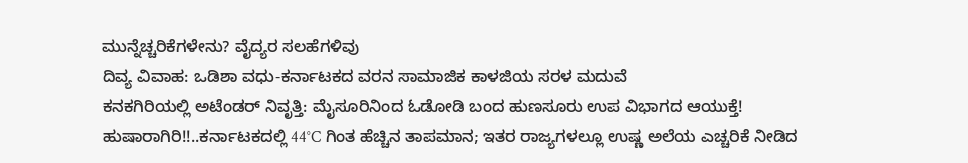ಮುನ್ನೆಚ್ಚರಿಕೆಗಳೇನು? ವೈದ್ಯರ ಸಲಹೆಗಳಿವು
ದಿವ್ಯ ವಿವಾಹ: ಒಡಿಶಾ ವಧು-ಕರ್ನಾಟಕದ ವರನ ಸಾಮಾಜಿಕ ಕಾಳಜಿಯ ಸರಳ ಮದುವೆ
ಕನಕಗಿರಿಯಲ್ಲಿ ಅಟೆಂಡರ್ ನಿವೃತ್ತಿ: ಮೈಸೂರಿನಿಂದ ಓಡೋಡಿ ಬಂದ ಹುಣಸೂರು ಉಪ ವಿಭಾಗದ ಆಯುಕ್ತೆ!
ಹುಷಾರಾಗಿರಿ!!..ಕರ್ನಾಟಕದಲ್ಲಿ 44°C ಗಿಂತ ಹೆಚ್ಚಿನ ತಾಪಮಾನ; ಇತರ ರಾಜ್ಯಗಳಲ್ಲೂ ಉಷ್ಣ ಅಲೆಯ ಎಚ್ಚರಿಕೆ ನೀಡಿದ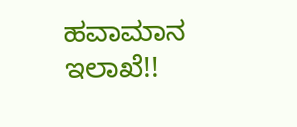ಹವಾಮಾನ ಇಲಾಖೆ!!